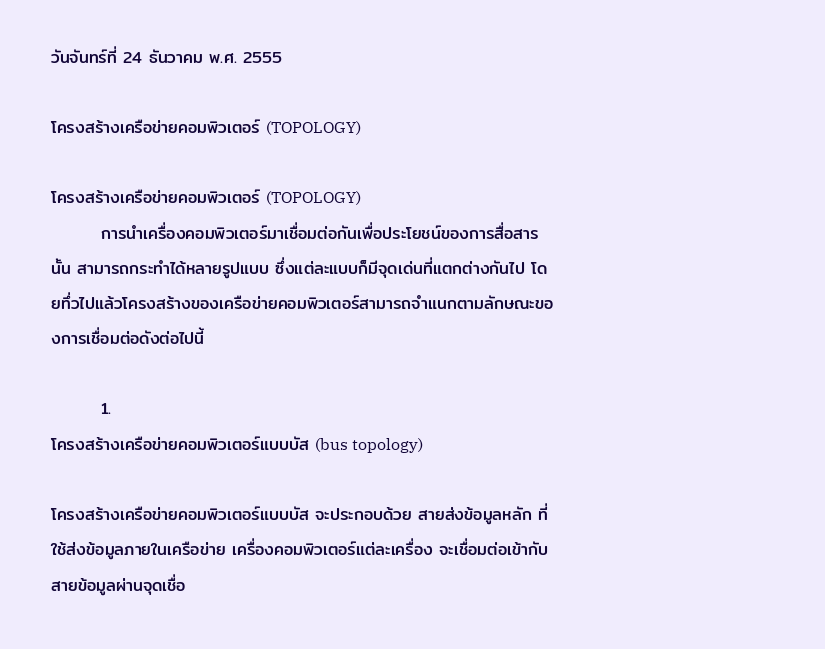วันจันทร์ที่ 24 ธันวาคม พ.ศ. 2555

โครงสร้างเครือข่ายคอมพิวเตอร์ (TOPOLOGY)

โครงสร้างเครือข่ายคอมพิวเตอร์ (TOPOLOGY)
        การนำเครื่องคอมพิวเตอร์มาเชื่อมต่อกันเพื่อประโยชน์ของการสื่อสารนั้น สามารถกระทำได้หลายรูปแบบ ซึ่งแต่ละแบบก็มีจุดเด่นที่แตกต่างกันไป โดยทึ่วไปแล้วโครงสร้างของเครือข่ายคอมพิวเตอร์สามารถจำแนกตามลักษณะของการเชื่อมต่อดังต่อไปนี้

        1.
โครงสร้างเครือข่ายคอมพิวเตอร์แบบบัส (bus topology)

โครงสร้างเครือข่ายคอมพิวเตอร์แบบบัส จะประกอบด้วย สายส่งข้อมูลหลัก ที่ใช้ส่งข้อมูลภายในเครือข่าย เครื่องคอมพิวเตอร์แต่ละเครื่อง จะเชื่อมต่อเข้ากับสายข้อมูลผ่านจุดเชื่อ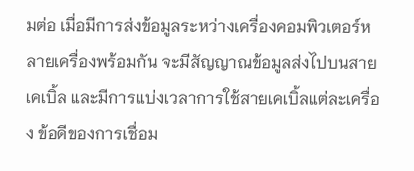มต่อ เมื่อมีการส่งข้อมูลระหว่างเครื่องคอมพิวเตอร์หลายเครื่องพร้อมกัน จะมีสัญญาณข้อมูลส่งไปบนสายเคเบิ้ล และมีการแบ่งเวลาการใช้สายเคเบิ้ลแต่ละเครื่อง ข้อดีของการเชื่อม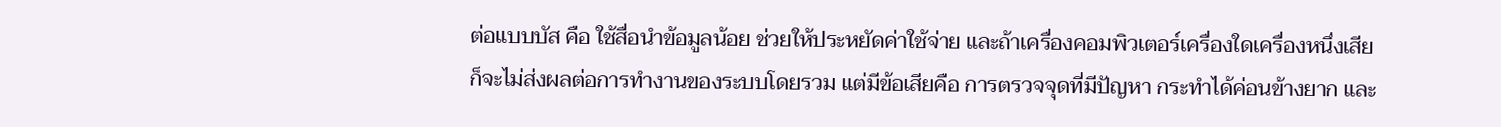ต่อแบบบัส คือ ใช้สื่อนำข้อมูลน้อย ช่วยให้ประหยัดค่าใช้จ่าย และถ้าเครื่องคอมพิวเตอร์เครื่องใดเครื่องหนึ่งเสียก็จะไม่ส่งผลต่อการทำงานของระบบโดยรวม แต่มีข้อเสียคือ การตรวจจุดที่มีปัญหา กระทำได้ค่อนข้างยาก และ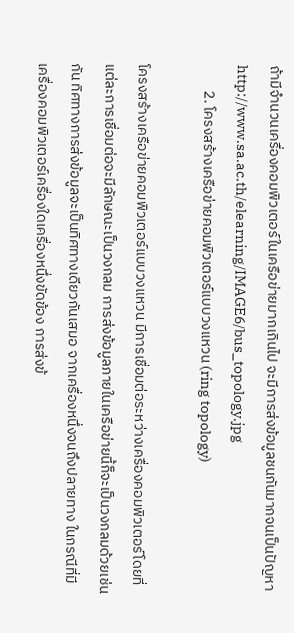ถ้ามีจำนวนเครื่องคอมพิวเตอร์ในเครือข่ายมากเกินไป จะมีการส่งข้อมูลชนกันมากจนเป็นปัญหา
http://www.sa.ac.th/elearning/IMAGE6/bus_topology.jpg
        2. โครงสร้างเครือข่ายคอมพิวเตอร์แบบวงแหวน (ring topology)

โครงสร้างเครือข่ายคอมพิวเตอร์แบบวงแหวน มีการเชื่อมต่อระหว่างเครื่องคอมพิวเตอร์โดยที่แต่ละการเชื่อมต่อจะมีลักษณะเป็นวงกลม การส่งข้อมูลภายในเครือข่ายนี้ก็จะเป็นวงกลมด้วยเช่นกัน ทิศทางการส่งข้อมูลจะเป็นทิศทางเดียวกันเสมอ จากเครื่องหนึ่งจนถึงปลายทาง ในกรณีที่มีเครื่องคอมพิวเตอร์เครื่องใดเครื่องหนึ่งขัดข้อง การส่งข้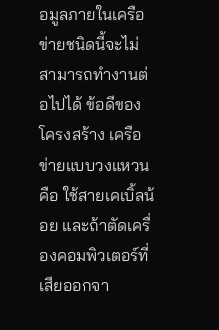อมูลภายในเครือข่ายชนิดนี้จะไม่สามารถทำงานต่อไปได้ ข้อดีของโครงสร้าง เครือข่ายแบบวงแหวนคือ ใช้สายเคเบิ้ลน้อย และถ้าตัดเครื่องคอมพิวเตอร์ที่เสียออกจา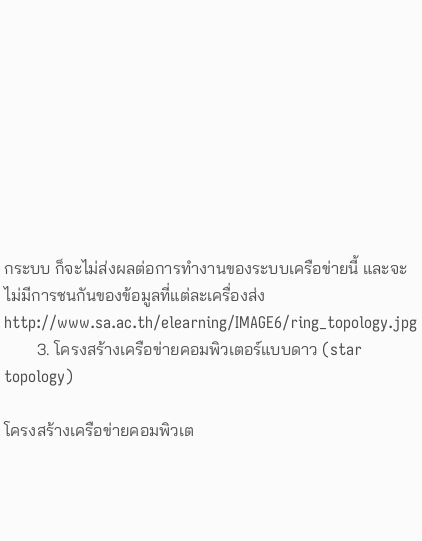กระบบ ก็จะไม่ส่งผลต่อการทำงานของระบบเครือข่ายนี้ และจะไม่มีการชนกันของข้อมูลที่แต่ละเครื่องส่ง
http://www.sa.ac.th/elearning/IMAGE6/ring_topology.jpg
        3. โครงสร้างเครือข่ายคอมพิวเตอร์แบบดาว (star topology)

โครงสร้างเครือข่ายคอมพิวเต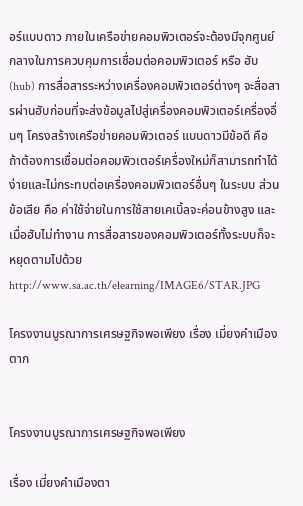อร์แบบดาว ภายในเครือข่ายคอมพิวเตอร์จะต้องมีจุกศูนย์กลางในการควบคุมการเชื่อมต่อคอมพิวเตอร์ หรือ ฮับ (hub) การสื่อสารระหว่างเครื่องคอมพิวเตอร์ต่างๆ จะสื่อสารผ่านฮับก่อนที่จะส่งข้อมูลไปสู่เครื่องคอมพิวเตอร์เครื่องอื่นๆ โครงสร้างเครือข่ายคอมพิวเตอร์ แบบดาวมีข้อดี คือ ถ้าต้องการเชื่อมต่อคอมพิวเตอร์เครื่องใหม่ก็สามารถทำได้ง่ายและไม่กระทบต่อเครื่องคอมพิวเตอร์อื่นๆ ในระบบ ส่วนข้อเสีย คือ ค่าใช้จ่ายในการใช้สายเคเบิ้ลจะค่อนข้างสูง และเมื่อฮับไม่ทำงาน การสื่อสารของคอมพิวเตอร์ทั้งระบบก็จะหยุดตามไปด้วย
http://www.sa.ac.th/elearning/IMAGE6/STAR.JPG

โครงงานบูรณาการเศรษฐกิจพอเพียง เรื่อง เมี่ยงคำเมืองตาก


โครงงานบูรณาการเศรษฐกิจพอเพียง

เรื่อง เมี่ยงคำเมืองตา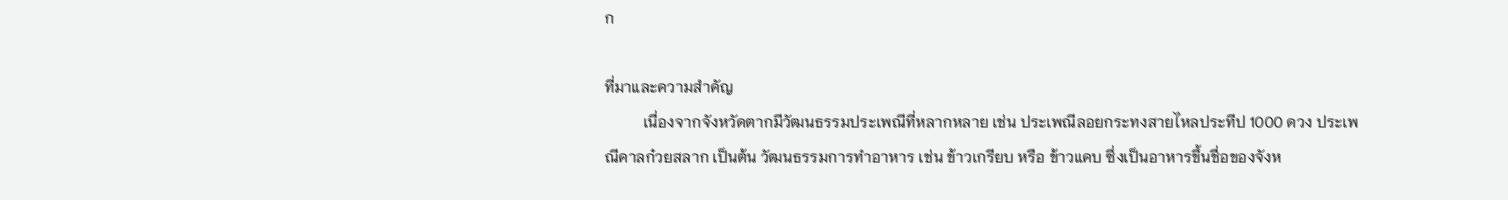ก

ที่มาและความสำคัญ
          เนื่องจากจังหวัดตากมีวัฒนธรรมประเพณีที่หลากหลาย เช่น ประเพณีลอยกระทงสายไหลประทีป 1000 ดวง ประเพณีคาลก๋วยสลาก เป็นต้น วัฒนธรรมการทำอาหาร เช่น ข้าวเกรียบ หรือ ข้าวแคบ ซึ่งเป็นอาหารขึ้นชื่อของจังห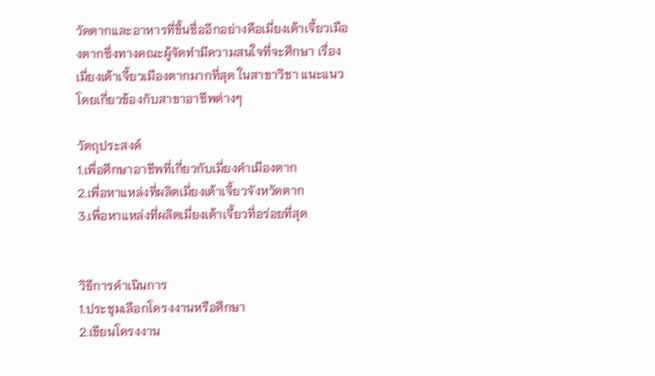วัดตากและอาหารที่ขึ้นชื่ออีกอย่างคือเมี่ยงเต้าเจี้ยวเมืองตากซึ่งทางคณะผู้จัดทำมีความสนใจที่จะศึกษา เรื่อง เมี่ยงเต้าเจี้ยวเมืองตากมากที่สุด ในสาขาวิชา แนะแนว โดยเกี่ยวข้องกับสาขาอาชีพต่างๆ

วัตถุประสงค์
1.เพื่อศึกษาอาชีพที่เกี่ยวกับเมี่ยงคำเมืองตาก
2.เพื่อหาแหล่งที่ผลิตเมี่ยงเต้าเจี้ยวจังหวัดตาก
3.เพื่อหาแหล่งที่ผลิตเมี่ยงเต้าเจี้ยวที่อร่อยที่สุด


วิธีการดำเนินการ
1.ประชุมเลือกโครงงานหรือศึกษา
2.เขียนโครงงาน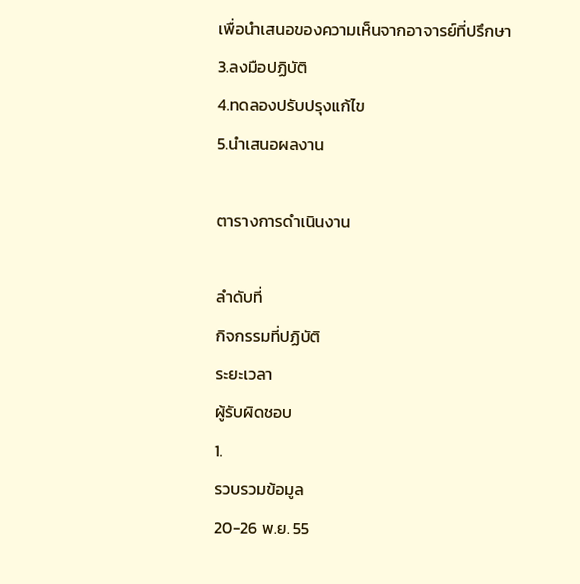เพื่อนำเสนอของความเห็นจากอาจารย์ที่ปรึกษา
3.ลงมือปฏิบัติ
4.ทดลองปรับปรุงแก้ไข
5.นำเสนอผลงาน

ตารางการดำเนินงาน

ลำดับที่
กิจกรรมที่ปฏิบัติ
ระยะเวลา
ผู้รับผิดชอบ
1.
รวบรวมข้อมูล
20-26 พ.ย. 55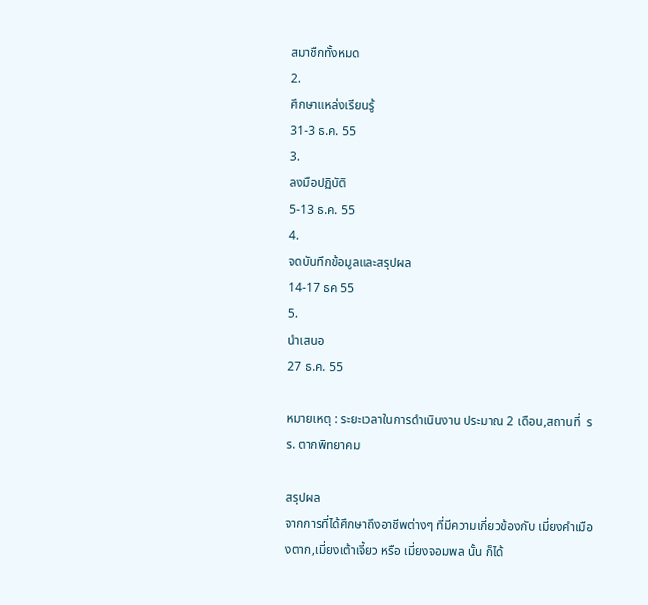สมาชืกทั้งหมด
2.
ศึกษาแหล่งเรียนรู้
31-3 ธ.ค. 55
3.
ลงมือปฏิบัติ
5-13 ธ.ค. 55
4.
จดบันทึกข้อมูลและสรุปผล
14-17 ธค 55
5.
นำเสนอ
27 ธ.ค. 55

หมายเหตุ : ระยะเวลาในการดำเนินงาน ประมาณ 2 เดือน,สถานที่  รร. ตากพิทยาคม

สรุปผล
จากการที่ได้ศึกษาถึงอาชีพต่างๆ ที่มีความเกี่ยวข้องกับ เมี่ยงคำเมืองตาก,เมี่ยงเต้าเจี้ยว หรือ เมี่ยงจอมพล นั้น ก็ได้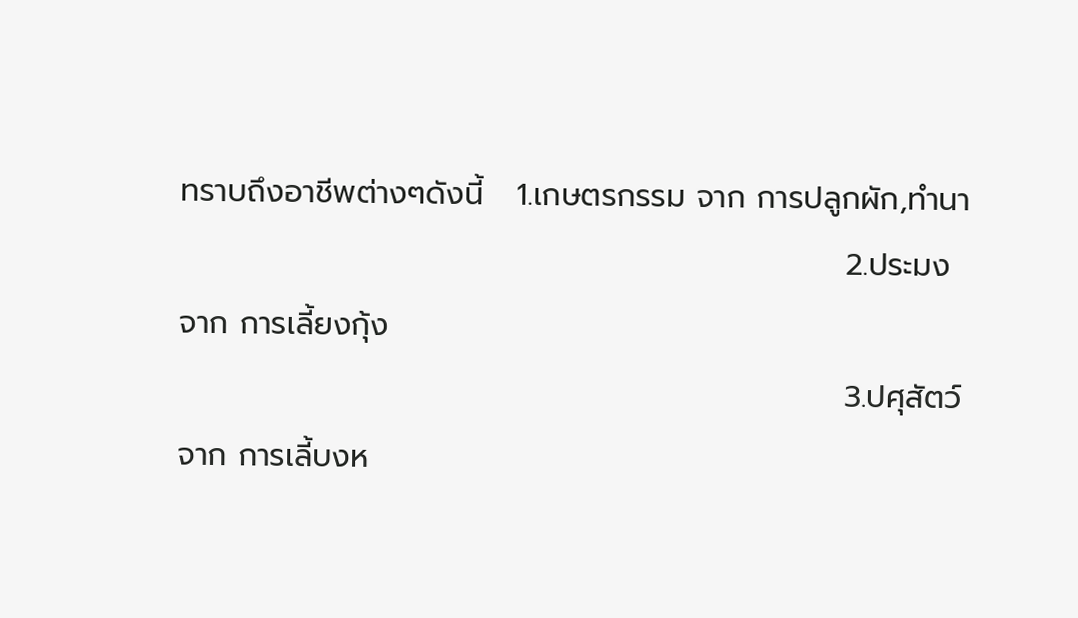ทราบถึงอาชีพต่างๆดังนี้   1.เกษตรกรรม จาก การปลูกผัก,ทำนา
                                                            2.ประมง         จาก การเลี้ยงกุ้ง
                                                            3.ปศุสัตว์         จาก การเลี้บงห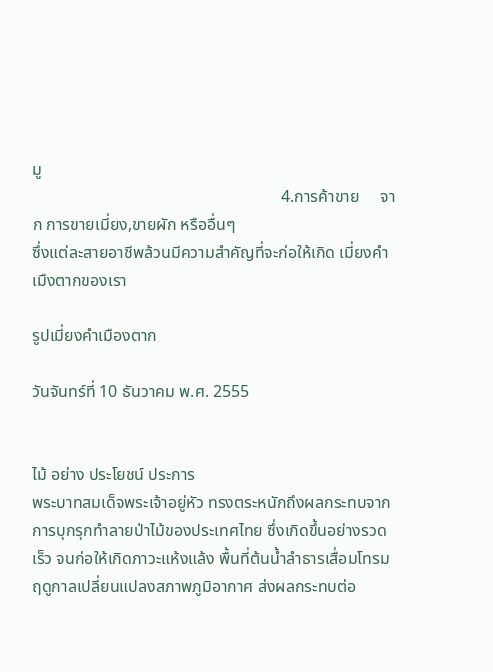มู
                                                            4.การค้าขาย     จาก การขายเมี่ยง,ขายผัก หรืออื่นๆ
ซึ่งแต่ละสายอาชีพล้วนมีความสำคัญที่จะก่อให้เกิด เมี่ยงคำเมืงตากของเรา

รูปเมี่ยงคำเมืองตาก

วันจันทร์ที่ 10 ธันวาคม พ.ศ. 2555


ไม้ อย่าง ประโยชน์ ประการ
พระบาทสมเด็จพระเจ้าอยู่หัว ทรงตระหนักถึงผลกระทบจากการบุกรุกทำลายป่าไม้ของประเทศไทย ซึ่งเกิดขึ้นอย่างรวดเร็ว จนก่อให้เกิดภาวะแห้งแล้ง พื้นที่ต้นนํ้าลำธารเสื่อมโทรม ฤดูกาลเปลี่ยนแปลงสภาพภูมิอากาศ ส่งผลกระทบต่อ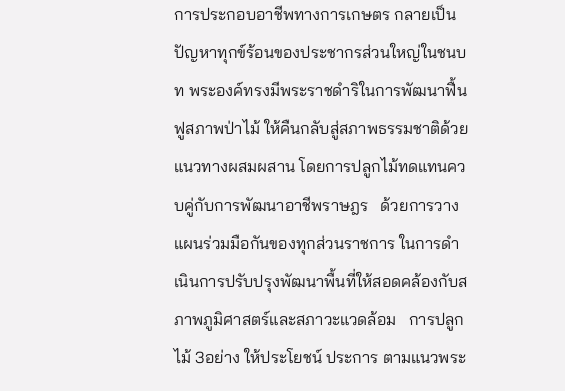การประกอบอาชีพทางการเกษตร กลายเป็นปัญหาทุกข์ร้อนของประชากรส่วนใหญ่ในชนบท พระองค์ทรงมีพระราชดำริในการพัฒนาฟื้นฟูสภาพป่าไม้ ให้คืนกลับสู่สภาพธรรมชาติด้วยแนวทางผสมผสาน โดยการปลูกไม้ทดแทนควบคู่กับการพัฒนาอาชีพราษฎร   ด้วยการวางแผนร่วมมือกันของทุกส่วนราชการ ในการดำเนินการปรับปรุงพัฒนาพื้นที่ให้สอดคล้องกับสภาพภูมิศาสตร์และสภาวะแวดล้อม   การปลูกไม้ 3อย่าง ให้ประโยชน์ ประการ ตามแนวพระ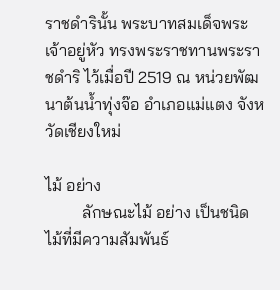ราชดำรินั้น พระบาทสมเด็จพระเจ้าอยู่หัว ทรงพระราชทานพระราชดำริ ไว้เมื่อปี 2519 ณ หน่วยพัฒนาต้นนํ้าทุ่งจ๊อ อำเภอแม่แตง จังหวัดเชียงใหม่

ไม้ อย่าง
         ลักษณะไม้ อย่าง เป็นชนิดไม้ที่มีความสัมพันธ์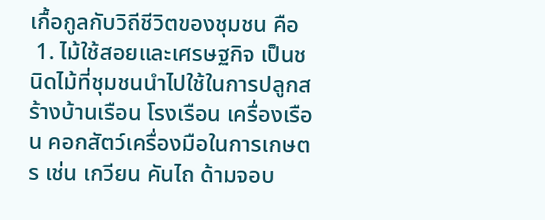เกื้อกูลกับวิถีชีวิตของชุมชน คือ
 1. ไม้ใช้สอยและเศรษฐกิจ เป็นชนิดไม้ที่ชุมชนนำไปใช้ในการปลูกสร้างบ้านเรือน โรงเรือน เครื่องเรือน คอกสัตว์เครื่องมือในการเกษตร เช่น เกวียน คันไถ ด้ามจอบ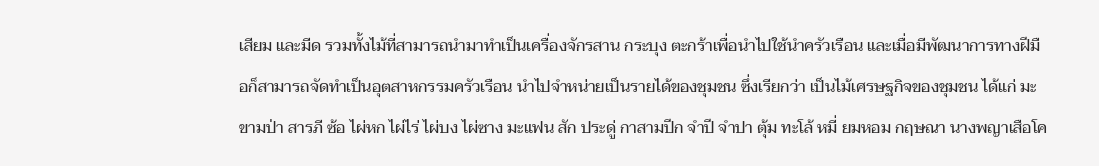เสียม และมีด รวมทั้งไม้ที่สามารถนำมาทำเป็นเครื่องจักรสาน กระบุง ตะกร้าเพื่อนำไปใช้นำครัวเรือน และเมื่อมีพัฒนาการทางฝีมือก็สามารถจัดทำเป็นอุตสาหกรรมครัวเรือน นำไปจำหน่ายเป็นรายได้ของชุมชน ซึ่งเรียกว่า เป็นไม้เศรษฐกิจของชุมชน ได้แก่ มะขามป่า สารภี ซ้อ ไผ่หก ไผ่ไร่ ไผ่บง ไผ่ซาง มะแฟน สัก ประดู่ กาสามปีก จำปี จำปา ตุ้ม ทะโล้ หมี่ ยมหอม กฤษณา นางพญาเสือโค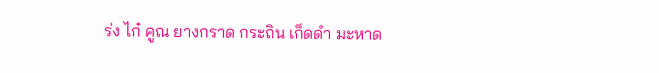ร่ง ไก๋ คูณ ยางกราด กระถิน เก็ดดำ มะหาด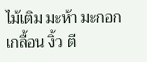ไม้เติม มะห้า มะกอกเกลื้อน งิ้ว ตี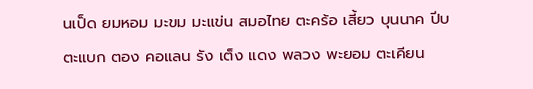นเป็ด ยมหอม มะขม มะแข่น สมอไทย ตะคร้อ เสี้ยว บุนนาค ปีบ ตะแบก ตอง คอแลน รัง เต็ง แดง พลวง พะยอม ตะเคียน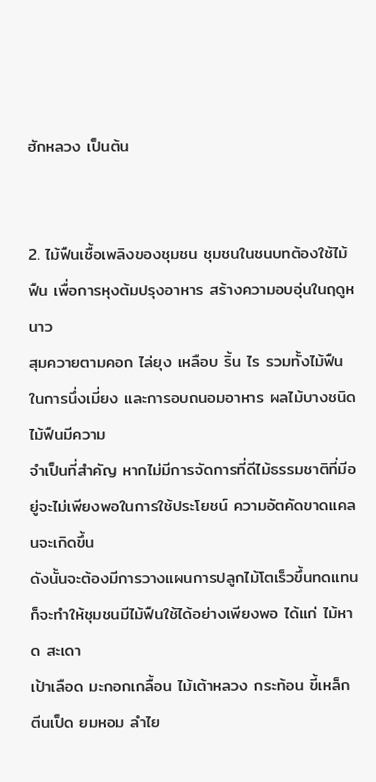ฮักหลวง เป็นต้น


2. ไม้ฟืนเชื้อเพลิงของชุมชน ชุมชนในชนบทต้องใช้ไม้ฟืน เพื่อการหุงต้มปรุงอาหาร สร้างความอบอุ่นในฤดูหนาว
สุมควายตามคอก ไล่ยุง เหลือบ ริ้น ไร รวมทั้งไม้ฟืนในการนึ่งเมี่ยง และการอบถนอมอาหาร ผลไม้บางชนิด ไม้ฟืนมีความ
จำเป็นที่สำคัญ หากไม่มีการจัดการที่ดีไม้ธรรมชาติที่มีอยู่จะไม่เพียงพอในการใช้ประโยชน์ ความอัตคัดขาดแคลนจะเกิดขึ้น
ดังนั้นจะต้องมีการวางแผนการปลูกไม้โตเร็วขึ้นทดแทนก็จะทำให้ชุมชนมีไม้ฟืนใช้ได้อย่างเพียงพอ ได้แก่ ไม้หาด สะเดา
เป้าเลือด มะกอกเกลื้อน ไม้เต้าหลวง กระท้อน ขี้เหล็ก ตีนเป็ด ยมหอม ลำไย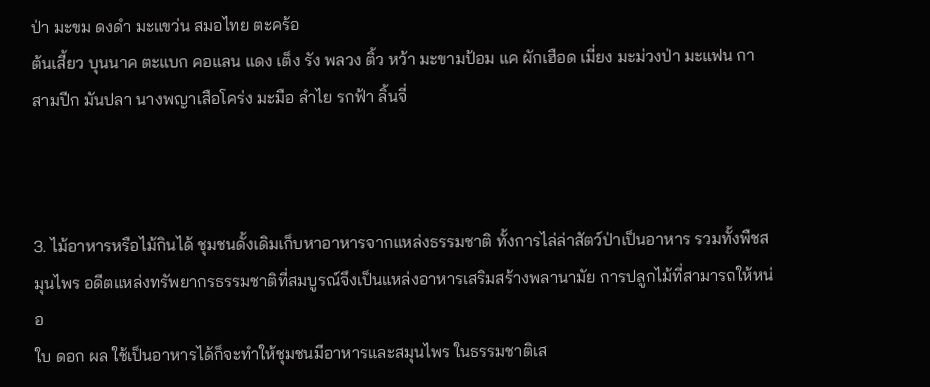ป่า มะขม ดงดำ มะแขว่น สมอไทย ตะคร้อ
ต้นเสี้ยว บุนนาค ตะแบก คอแลน แดง เต็ง รัง พลวง ติ้ว หว้า มะขามป้อม แค ผักเฮือด เมี่ยง มะม่วงป่า มะแฟน กาสามปีก มันปลา นางพญาเสือโคร่ง มะมือ ลำไย รกฟ้า ลิ้นจี่



3. ไม้อาหารหรือไม้กินได้ ชุมชนดั้งเดิมเก็บหาอาหารจากแหล่งธรรมชาติ ทั้งการไล่ล่าสัตว์ป่าเป็นอาหาร รวมทั้งพืชสมุนไพร อดีตแหล่งทรัพยากรธรรมชาติที่สมบูรณ์จึงเป็นแหล่งอาหารเสริมสร้างพลานามัย การปลูกไม้ที่สามารถให้หน่อ
ใบ ดอก ผล ใช้เป็นอาหารได้ก็จะทำให้ชุมชนมีอาหารและสมุนไพร ในธรรมชาติเส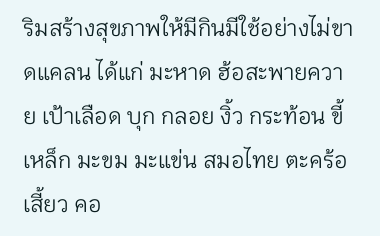ริมสร้างสุขภาพให้มีกินมีใช้อย่างไม่ขาดแคลน ได้แก่ มะหาด ฮ้อสะพายควาย เป้าเลือด บุก กลอย งิ้ว กระท้อน ขี้เหล็ก มะขม มะแข่น สมอไทย ตะคร้อ เสี้ยว คอ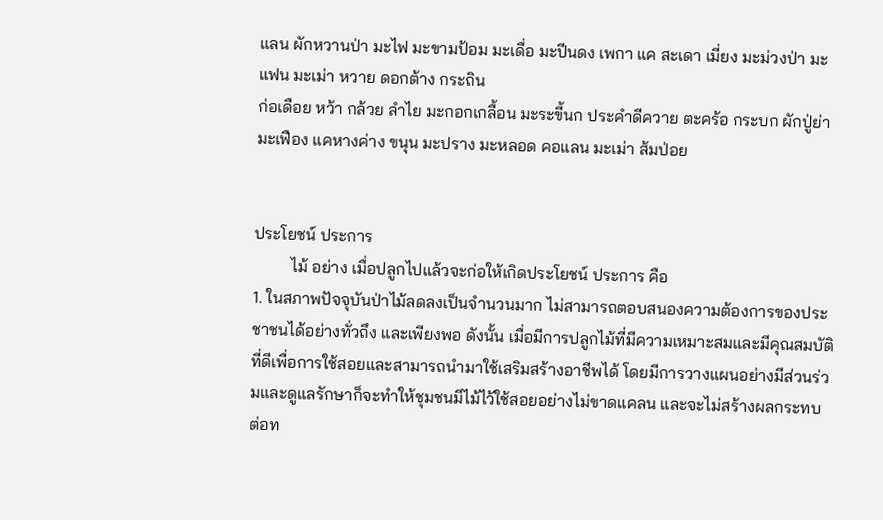แลน ผักหวานป่า มะไฟ มะขามป้อม มะเดื่อ มะปีนดง เพกา แค สะเดา เมี่ยง มะม่วงป่า มะแฟน มะเม่า หวาย ดอกต้าง กระถิน
ก่อเดือย หว้า กล้วย ลำไย มะกอกเกลื้อน มะระขี้นก ประคำดีควาย ตะคร้อ กระบก ผักปู่ย่า มะเฟือง แคหางค่าง ขนุน มะปราง มะหลอด คอแลน มะเม่า ส้มป่อย


ประโยชน์ ประการ
         ไม้ อย่าง เมื่อปลูกไปแล้วจะก่อให้เกิดประโยชน์ ประการ คือ
1. ในสภาพปัจจุบันป่าไม้ลดลงเป็นจำนวนมาก ไม่สามารถตอบสนองความต้องการของประชาชนได้อย่างทั่วถึง และเพียงพอ ดังนั้น เมื่อมีการปลูกไม้ที่มีความเหมาะสมและมีคุณสมบัติที่ดีเพื่อการใช้สอยและสามารถนำมาใช้เสริมสร้างอาชีพได้ โดยมีการวางแผนอย่างมีส่วนร่วมและดูแลรักษาก็จะทำให้ชุมชนมีไม้ไว้ใช้สอยอย่างไม่ขาดแคลน และจะไม่สร้างผลกระทบ
ต่อท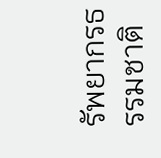รัพยากรธรรมชาติ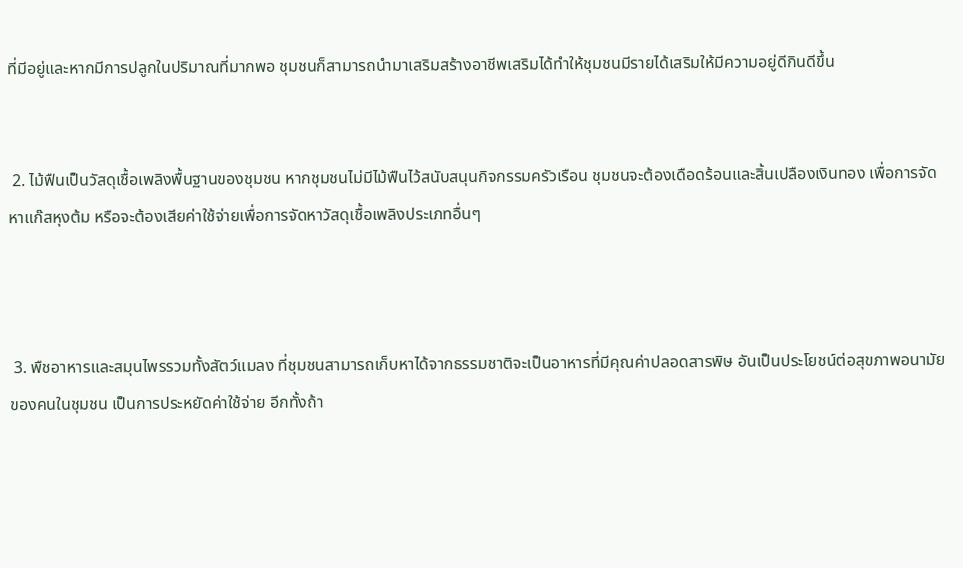ที่มีอยู่และหากมีการปลูกในปริมาณที่มากพอ ชุมชนก็สามารถนำมาเสริมสร้างอาชีพเสริมได้ทำให้ชุมชนมีรายได้เสริมให้มีความอยู่ดีกินดีขึ้น


 2. ไม้ฟืนเป็นวัสดุเชื้อเพลิงพื้นฐานของชุมชน หากชุมชนไม่มีไม้ฟืนไว้สนับสนุนกิจกรรมครัวเรือน ชุมชนจะต้องเดือดร้อนและสิ้นเปลืองเงินทอง เพื่อการจัดหาแก๊สหุงต้ม หรือจะต้องเสียค่าใช้จ่ายเพื่อการจัดหาวัสดุเชื้อเพลิงประเภทอื่นๆ



 3. พืชอาหารและสมุนไพรรวมทั้งสัตว์แมลง ที่ชุมชนสามารถเก็บหาได้จากธรรมชาติจะเป็นอาหารที่มีคุณค่าปลอดสารพิษ อันเป็นประโยชน์ต่อสุขภาพอนามัยของคนในชุมชน เป็นการประหยัดค่าใช้จ่าย อีกทั้งถ้า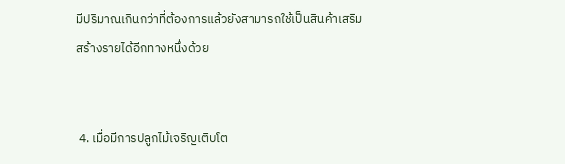มีปริมาณเกินกว่าที่ต้องการแล้วยังสามารถใช้เป็นสินค้าเสริมสร้างรายได้อีกทางหนึ่งด้วย


 4. เมื่อมีการปลูกไม้เจริญเติบโต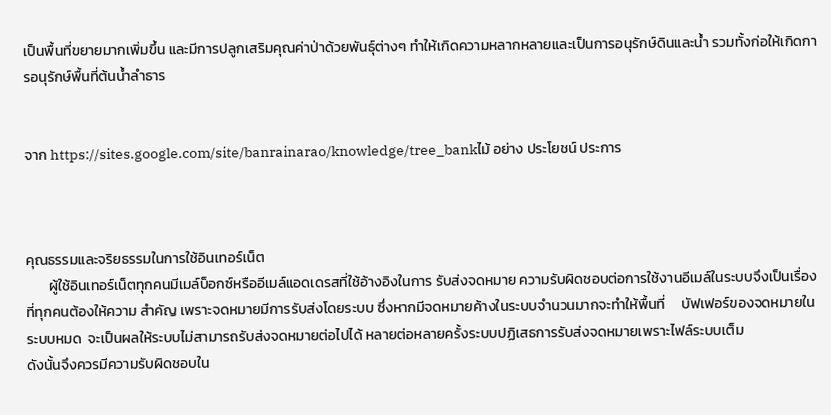เป็นพื้นที่ขยายมากเพิ่มขึ้น และมีการปลูกเสริมคุณค่าป่าด้วยพันธุ์ต่างๆ ทำให้เกิดความหลากหลายและเป็นการอนุรักษ์ดินและนํ้า รวมทั้งก่อให้เกิดการอนุรักษ์พื้นที่ต้นนํ้าลำธาร


จาก https://sites.google.com/site/banrainarao/knowledge/tree_bankไม้ อย่าง ประโยชน์ ประการ



คุณธรรมและจริยธรรมในการใช้อินเทอร์เน็ต
       ผู้ใช้อินเทอร์เน็ตทุกคนมีเมล์บ็อกซ์หรืออีเมล์แอดเดรสที่ใช้อ้างอิงในการ รับส่งจดหมาย ความรับผิดชอบต่อการใช้งานอีเมล์ในระบบจึงเป็นเรื่องที่ทุกคนต้องให้ความ สำคัญ เพราะจดหมายมีการรับส่งโดยระบบ ซึ่งหากมีจดหมายค้างในระบบจำนวนมากจะทำให้พื้นที่     บัฟเฟอร์ของจดหมายในระบบหมด  จะเป็นผลให้ระบบไม่สามารถรับส่งจดหมายต่อไปได้ หลายต่อหลายครั้งระบบปฏิเสธการรับส่งจดหมายเพราะไฟล์ระบบเต็ม
ดังนั้นจึงควรมีความรับผิดชอบใน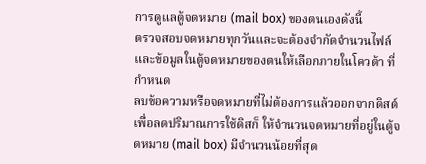การดูแลตู้จดหมาย (mail box) ของตนเองดังนี้
ตรวจสอบจดหมายทุกวันและจะต้องจำกัดจำนวนไฟล์และข้อมูลในตู้จดหมายของตนให้เลือกภายในโควต้า ที่กำหนด
ลบข้อความหรือจดหมายที่ไม่ต้องการแล้วออกจากดิสต์เพื่อลดปริมาณการใช้ดิสก็ ให้จำนวนจดหมายที่อยู่ในตู้จดหมาย (mail box) มีจำนวนน้อยที่สุด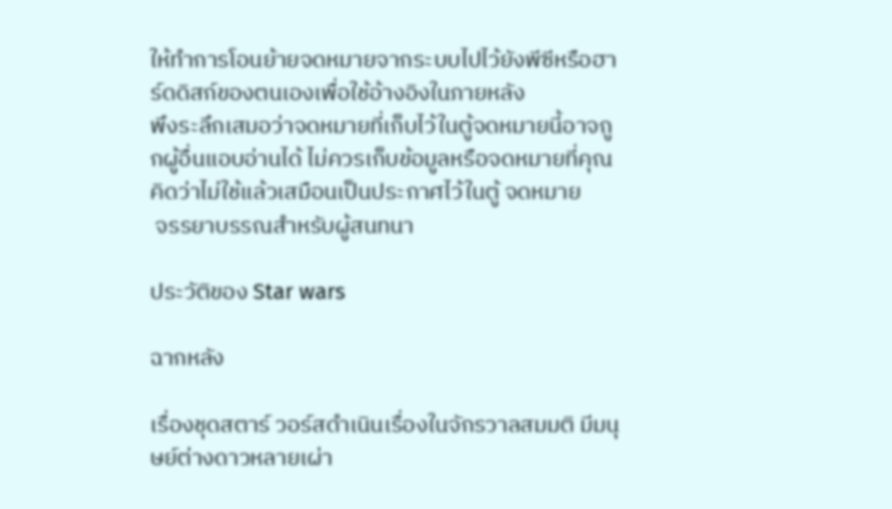ให้ทำการโอนย้ายจดหมายจากระบบไปไว้ยังพีซีหรือฮาร์ดดิสก์ของตนเองเพื่อใช้อ้างอิงในภายหลัง
พึงระลึกเสมอว่าจดหมายที่เก็บไว้ในตู้จดหมายนี้อาจถูกผู้อื่นแอบอ่านได้ ไม่ควรเก็บข้อมูลหรือจดหมายที่คุณคิดว่าไม่ใช้แล้วเสมือนเป็นประกาศไว้ในตู้ จดหมาย
 จรรยาบรรณสำหรับผู้สนทนา

ประวัติของ Star wars

ฉากหลัง

เรื่องชุดสตาร์ วอร์สดำเนินเรื่องในจักรวาลสมมติ มีมนุษย์ต่างดาวหลายเผ่า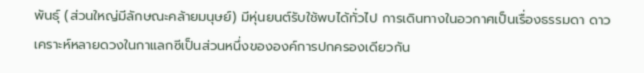พันธุ์ (ส่วนใหญ่มีลักษณะคล้ายมนุษย์) มีหุ่นยนต์รับใช้พบได้ทั่วไป การเดินทางในอวกาศเป็นเรื่องธรรมดา ดาวเคราะห์หลายดวงในกาแลกซีเป็นส่วนหนึ่งขององค์การปกครองเดียวกัน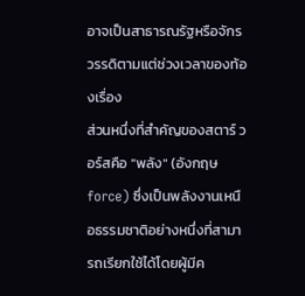อาจเป็นสาธารณรัฐหรือจักรวรรดิตามแต่ช่วงเวลาของท้องเรื่อง
ส่วนหนึ่งที่สำคัญของสตาร์ วอร์สคือ "พลัง" (อังกฤษforce) ซึ่งเป็นพลังงานเหนือธรรมชาติอย่างหนึ่งที่สามารถเรียกใช้ได้โดยผู้มีค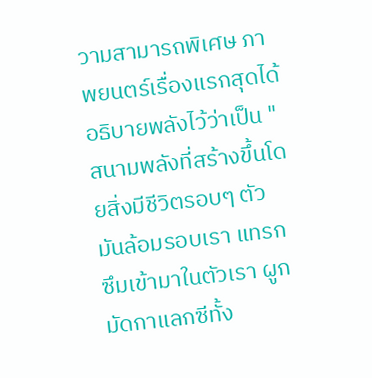วามสามารถพิเศษ ภาพยนตร์เรื่องแรกสุดได้อธิบายพลังไว้ว่าเป็น "สนามพลังที่สร้างขึ้นโดยสิ่งมีชีวิตรอบๆ ตัว มันล้อมรอบเรา แทรกซึมเข้ามาในตัวเรา ผูกมัดกาแลกซีทั้ง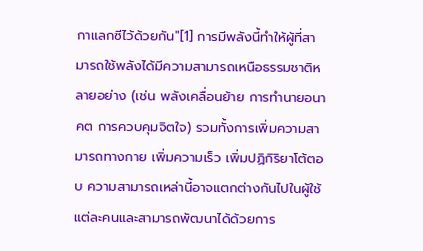กาแลกซีไว้ด้วยกัน"[1] การมีพลังนี้ทำให้ผู้ที่สามารถใช้พลังได้มีความสามารถเหนือธรรมชาติหลายอย่าง (เช่น พลังเคลื่อนย้าย การทำนายอนาคต การควบคุมจิตใจ) รวมทั้งการเพิ่มความสามารถทางกาย เพิ่มความเร็ว เพิ่มปฏิกิริยาโต้ตอบ ความสามารถเหล่านี้อาจแตกต่างกันไปในผู้ใช้แต่ละคนและสามารถพัฒนาได้ด้วยการ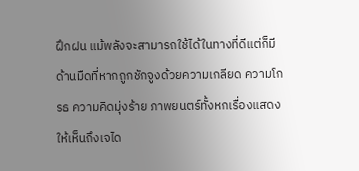ฝึกฝน แม้พลังจะสามารถใช้ได้ในทางที่ดีแต่ก็มีด้านมืดที่หากถูกชักจูงด้วยความเกลียด ความโกรธ ความคิดมุ่งร้าย ภาพยนตร์ทั้งหกเรื่องแสดงให้เห็นถึงเจได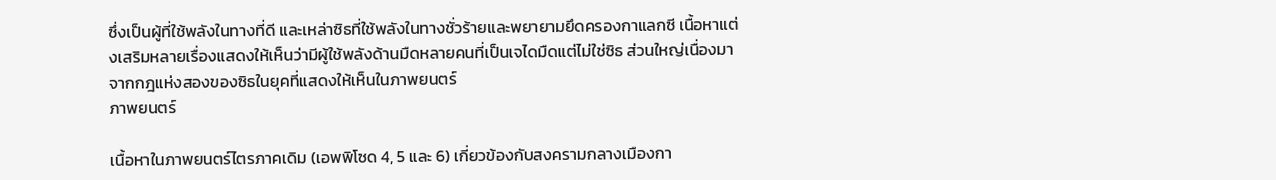ซึ่งเป็นผู้ที่ใช้พลังในทางที่ดี และเหล่าซิธที่ใช้พลังในทางชั่วร้ายและพยายามยึดครองกาแลกซี เนื้อหาแต่งเสริมหลายเรื่องแสดงให้เห็นว่ามีผู้ใช้พลังด้านมืดหลายคนที่เป็นเจไดมืดแต่ไม่ใช่ซิธ ส่วนใหญ่เนื่องมาจากกฎแห่งสองของซิธในยุคที่แสดงให้เห็นในภาพยนตร์
ภาพยนตร์

เนื้อหาในภาพยนตร์ไตรภาคเดิม (เอพพิโซด 4, 5 และ 6) เกี่ยวข้องกับสงครามกลางเมืองกา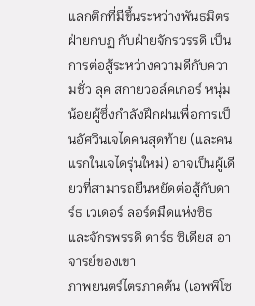แลกติกที่มีขึ้นระหว่างพันธมิตรฝ่ายกบฏ กับฝ่ายจักรวรรดิ เป็นการต่อสู้ระหว่างความดีกับความชั่ว ลุค สกายวอล์คเกอร์ หนุ่มน้อยผู้ซึ่งกำลังฝึกฝนเพื่อการเป็นอัศวินเจไดคนสุดท้าย (และคนแรกในเจไดรุ่นใหม่) อาจเป็นผู้เดียวที่สามารถยืนหยัดต่อสู้กับดาร์ธ เวเดอร์ ลอร์ดมืดแห่งซิธ และจักรพรรดิ ดาร์ธ ซิเดียส อาจารย์ของเขา
ภาพยนตร์ไตรภาคต้น (เอพพิโซ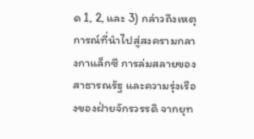ด 1, 2, และ 3) กล่าวถึงเหตุการณ์ที่นำไปสู่สงครามกลางกาแล็กซี การล่มสลายของสาธารณรัฐ และความรุ่งเรืองของฝ่ายจักรวรรดิ จากยุท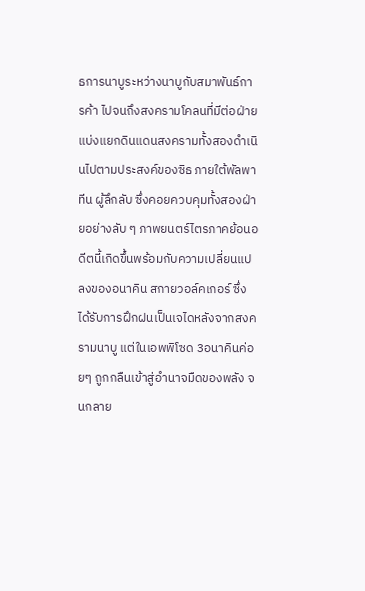ธการนาบูระหว่างนาบูกับสมาพันธ์การค้า ไปจนถึงสงครามโคลนที่มีต่อฝ่ายแบ่งแยกดินแดนสงครามทั้งสองดำเนินไปตามประสงค์ของซิธ ภายใต้พัลพาทีน ผู้ลึกลับ ซึ่งคอยควบคุมทั้งสองฝ่ายอย่างลับ ๆ ภาพยนตร์ไตรภาคย้อนอดีตนี้เกิดขึ้นพร้อมกับความเปลี่ยนแปลงของอนาคิน สกายวอล์คเกอร์ ซึ่งได้รับการฝึกฝนเป็นเจไดหลังจากสงครามนาบู แต่ในเอพพิโซด 3อนาคินค่อยๆ ถูกกลืนเข้าสู่อำนาจมืดของพลัง จนกลาย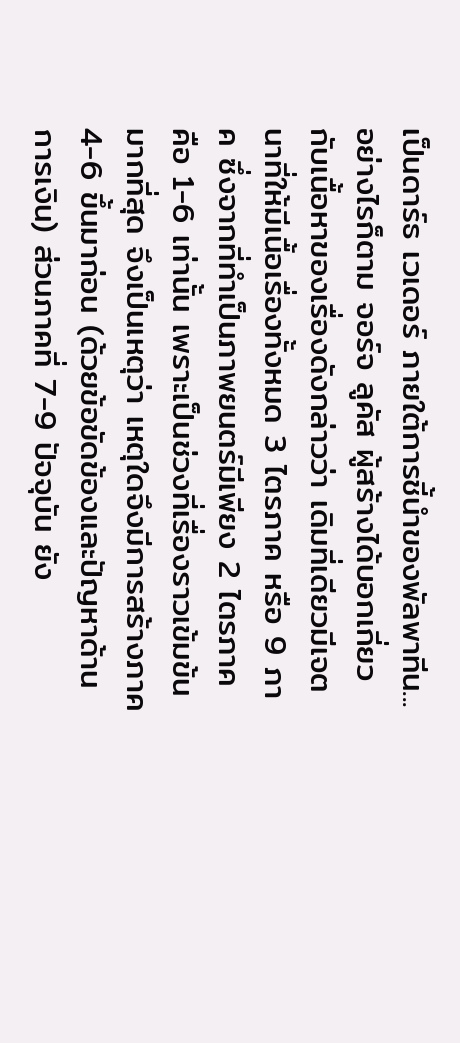เป็นดาร์ธ เวเดอร์ ภายใต้การชี้นำของพัลพาทีน...
อย่างไรก็ตาม จอร์จ ลูคัส ผู้สร้างได้บอกเกี่ยวกับเนื้อหาของเรื่องดังกล่าวว่า เดิมที่เดียวมีเจตนาที่ให้มีเนื้อเรื่องทั้งหมด 3 ไตรภาค หรือ 9 ภาค ซึ่งจากที่ทำเป็นภาพยนตร์มีเพียง 2 ไตรภาค คือ 1-6 เท่านั้น เพราะเป็นช่วงที่เรื่องราวเข้มข้นมากที่สุด จึงเป็นเหตุว่า เหตุใดจึงมีการสร้างภาค 4-6 ขึ้นมาก่อน (ด้วยข้อขัดข้องและปัญหาด้านการเงิน) ส่วนภาคที่ 7-9 ปัจจุบัน ยัง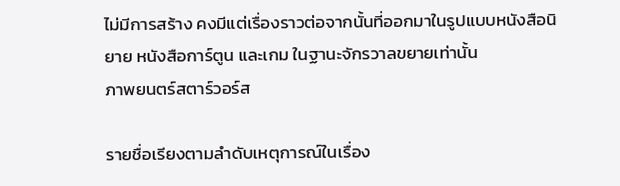ไม่มีการสร้าง คงมีแต่เรื่องราวต่อจากนั้นที่ออกมาในรูปแบบหนังสือนิยาย หนังสือการ์ตูน และเกม ในฐานะจักรวาลขยายเท่านั้น
ภาพยนตร์สตาร์วอร์ส

รายชื่อเรียงตามลำดับเหตุการณ์ในเรื่อง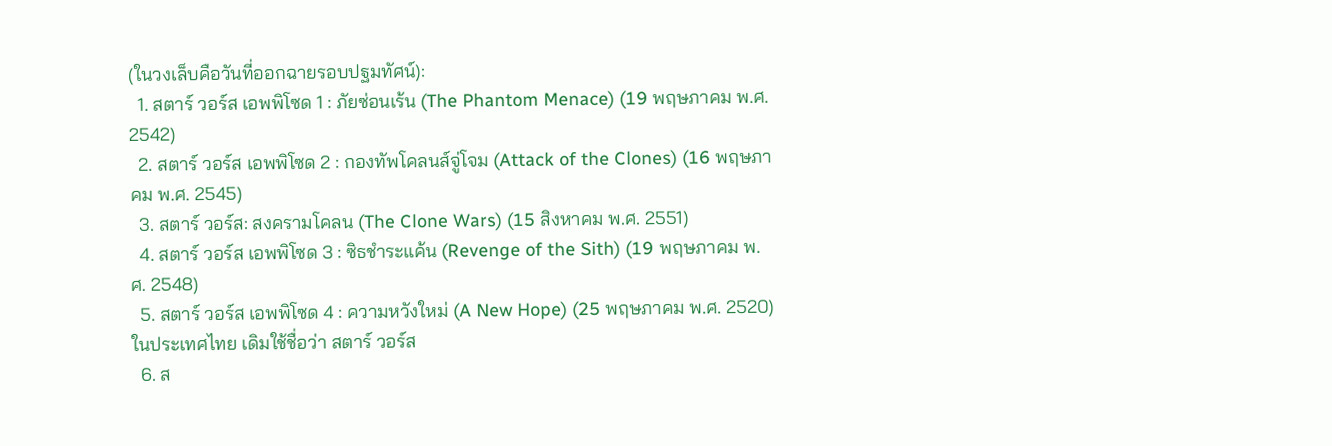(ในวงเล็บคือวันที่ออกฉายรอบปฐมทัศน์):
  1. สตาร์ วอร์ส เอพพิโซด 1 : ภัยซ่อนเร้น (The Phantom Menace) (19 พฤษภาคม พ.ศ. 2542)
  2. สตาร์ วอร์ส เอพพิโซด 2 : กองทัพโคลนส์จู่โจม (Attack of the Clones) (16 พฤษภาคม พ.ศ. 2545)
  3. สตาร์ วอร์ส: สงครามโคลน (The Clone Wars) (15 สิงหาคม พ.ศ. 2551)
  4. สตาร์ วอร์ส เอพพิโซด 3 : ซิธชำระแค้น (Revenge of the Sith) (19 พฤษภาคม พ.ศ. 2548)
  5. สตาร์ วอร์ส เอพพิโซด 4 : ความหวังใหม่ (A New Hope) (25 พฤษภาคม พ.ศ. 2520) ในประเทศไทย เดิมใช้ชื่อว่า สตาร์ วอร์ส
  6. ส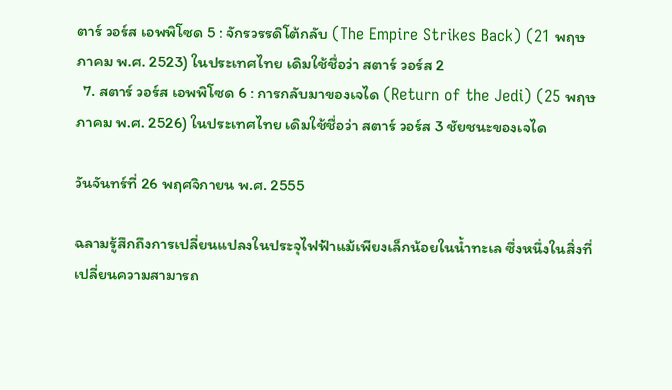ตาร์ วอร์ส เอพพิโซด 5 : จักรวรรดิโต้กลับ (The Empire Strikes Back) (21 พฤษภาคม พ.ศ. 2523) ในประเทศไทย เดิมใช้ชื่อว่า สตาร์ วอร์ส 2
  7. สตาร์ วอร์ส เอพพิโซด 6 : การกลับมาของเจได (Return of the Jedi) (25 พฤษภาคม พ.ศ. 2526) ในประเทศไทย เดิมใช้ชื่อว่า สตาร์ วอร์ส 3 ชัยชนะของเจได

วันจันทร์ที่ 26 พฤศจิกายน พ.ศ. 2555

ฉลามรู้สึกถึงการเปลี่ยนแปลงในประจุไฟฟ้าแม้เพียงเล็กน้อยในน้ำทะเล ซึ่งหนึ่งในสิ่งที่เปลี่ยนความสามารถ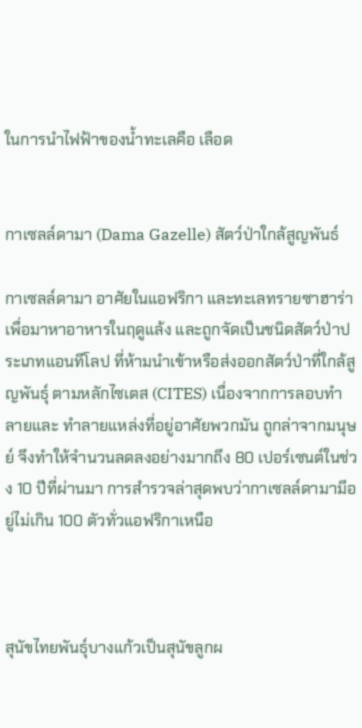ในการนำไฟฟ้าของน้ำทะเลคือ เลือด


กาเซลล์ดามา (Dama Gazelle) สัตว์ป่าใกล้สูญพันธ์

กาเซลล์ดามา อาศัยในแอฟริกา และทะเลทรายซาฮาร่า เพื่อมาหาอาหารในฤดูแล้ง และถูกจัดเป็นชนิดสัตว์ป่าประเภทแอนทีโลป ที่ห้ามนำเข้าหรือส่งออกสัตว์ป่าที่ใกล้สูญพันธุ์ ตามหลักไซเตส (CITES) เนื่องจากการลอบทำลายและ ทำลายแหล่งที่อยู่อาศัยพวกมัน ถูกล่าจากมนุษย์ จึงทำให้จำนวนลดลงอย่างมากถึง 80 เปอร์เซนต์ในช่วง 10 ปีที่ผ่านมา การสำรวจล่าสุดพบว่ากาเซลล์ดามามีอยู่ไม่เกิน 100 ตัวทั่วแอฟริกาเหนือ



สุนัขไทยพันธุ์บางแก้วเป็นสุนัขลูกผ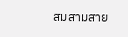สมสามสาย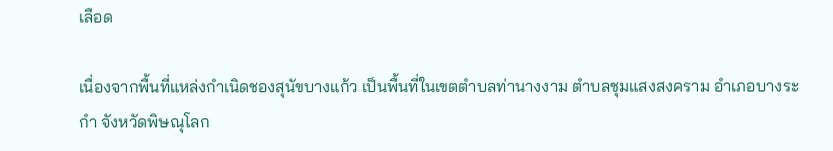เลือด

เนื่องจากพื้นที่แหล่งกำเนิดชองสุนัขบางแก้ว เป็นพื้นที่ในเขตตำบลท่านางงาม ตำบลชุมแสงสงคราม อำเภอบางระกำ จังหวัดพิษณุโลก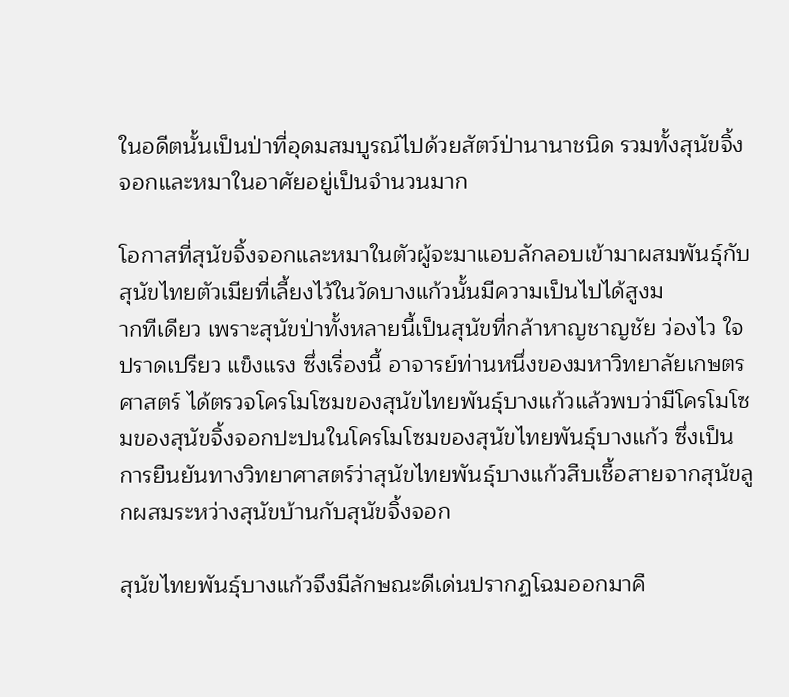ในอดีตนั้นเป็นป่าที่อุดมสมบูรณ์ไปด้วยสัตว์ป่านานาชนิด รวมทั้งสุนัขจิ้งจอกและหมาในอาศัยอยู่เป็นจำนวนมาก

โอกาสที่สุนัขจิ้งจอกและหมาในตัวผู้จะมาแอบลักลอบเข้ามาผสมพันธุ์กับสุนัขไทยตัวเมียที่เลี้ยงไว้ในวัดบางแก้วนั้นมีความเป็นไปได้สูงม
ากทีเดียว เพราะสุนัขป่าทั้งหลายนี้เป็นสุนัขที่กล้าหาญชาญชัย ว่องไว ใจปราดเปรียว แข็งแรง ซึ่งเรื่องนี้ อาจารย์ท่านหนึ่งของมหาวิทยาลัยเกษตรศาสตร์ ได้ตรวจโครโมโซมของสุนัขไทยพันธุ์บางแก้วแล้วพบว่ามีโครโมโซมของสุนัขจิ้งจอกปะปนในโครโมโซมของสุนัขไทยพันธุ์บางแก้ว ซึ่งเป็นการยืนยันทางวิทยาศาสตร์ว่าสุนัขไทยพันธุ์บางแก้วสืบเชื้อสายจากสุนัขลูกผสมระหว่างสุนัขบ้านกับสุนัขจิ้งจอก

สุนัขไทยพันธุ์บางแก้วจึงมีลักษณะดีเด่นปรากฏโฉมออกมาคื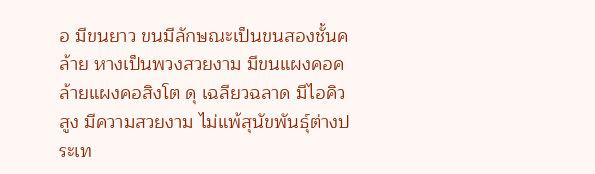อ มีขนยาว ขนมีลักษณะเป็นขนสองชั้นคล้าย หางเป็นพวงสวยงาม มีขนแผงคอคล้ายแผงคอสิงโต ดุ เฉลียวฉลาด มีไอคิวสูง มีความสวยงาม ไม่แพ้สุนัขพันธุ์ต่างประเท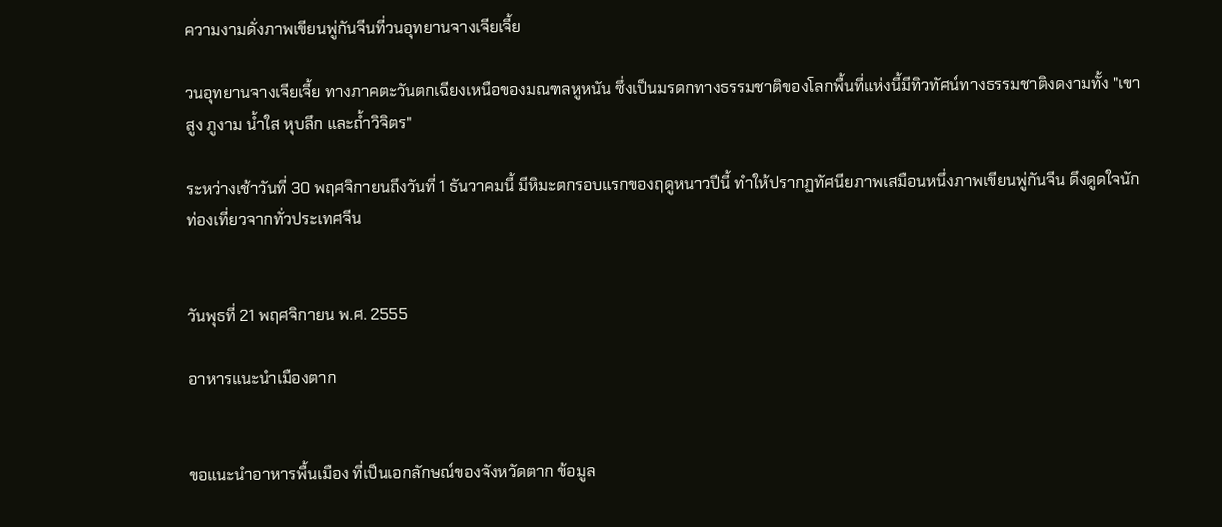ความงามดั่งภาพเขียนพู่กันจีนที่วนอุทยานจางเจียเจี้ย

วนอุทยานจางเจียเจี้ย ทางภาคตะวันตกเฉียงเหนือของมณฑลหูหนัน ซึ่งเป็นมรดกทางธรรมชาติของโลกพื้นที่แห่งนี้มีทิวทัศน์ทางธรรมชาติงดงามทั้ง "เขาสูง ภูงาม น้ำใส หุบลึก และถ้ำวิจิตร"

ระหว่างเช้าวันที่ 30 พฤศจิกายนถึงวันที่ 1 ธันวาคมนี้ มีหิมะตกรอบแรกของฤดูหนาวปีนี้ ทำให้ปรากฏทัศนียภาพเสมือนหนึ่งภาพเขียนพู่กันจีน ดึงดูดใจนักท่องเที่ยวจากทั่วประเทศจีน


วันพุธที่ 21 พฤศจิกายน พ.ศ. 2555

อาหารแนะนำเมืองตาก


ขอแนะนำอาหารพื้นเมือง ที่เป็นเอกลักษณ์ของจังหวัดตาก ข้อมูล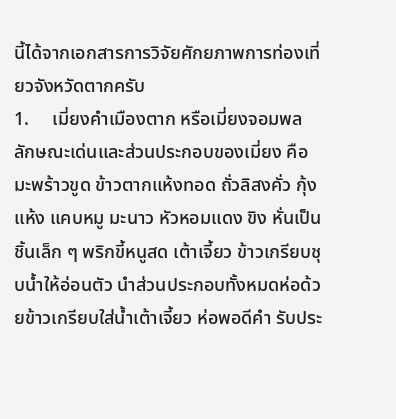นี้ได้จากเอกสารการวิจัยศักยภาพการท่องเที่ยวจังหวัดตากครับ
1.     เมี่ยงคำเมืองตาก หรือเมี่ยงจอมพล ลักษณะเด่นและส่วนประกอบของเมี่ยง คือ มะพร้าวขูด ข้าวตากแห้งทอด ถั่วลิสงคั่ว กุ้งแห้ง แคบหมู มะนาว หัวหอมแดง ขิง หั่นเป็นชิ้นเล็ก ๆ พริกขี้หนูสด เต้าเจี้ยว ข้าวเกรียบชุบน้ำให้อ่อนตัว นำส่วนประกอบทั้งหมดห่อด้วยข้าวเกรียบใส่น้ำเต้าเจี้ยว ห่อพอดีคำ รับประ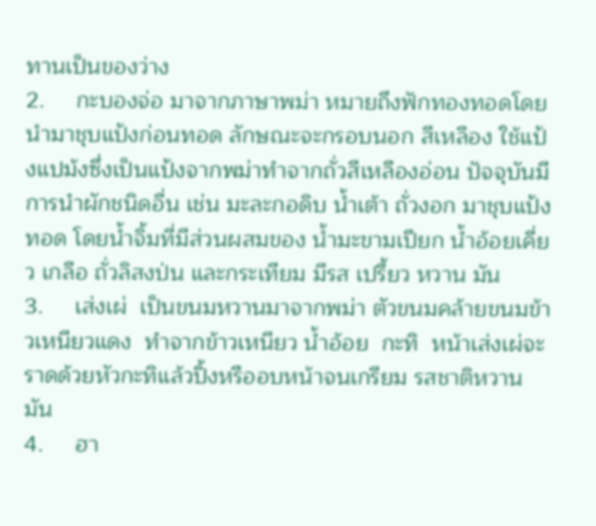ทานเป็นของว่าง
2.     กะบองจ่อ มาจากภาษาพม่า หมายถึงฟักทองทอดโดยนำมาชุบแป้งก่อนทอด ลักษณะจะกรอบนอก สีเหลือง ใช้แป้งแปม้งซึ่งเป็นแป้งจากพม่าทำจากถั่วสีเหลืองอ่อน ปัจจุบันมีการนำผักชนิดอื่น เช่น มะละกอดิบ น้ำเต้า ถั่วงอก มาชุบแป้งทอด โดยน้ำจิ้มที่มีส่วนผสมของ น้ำมะขามเปียก น้ำอ้อยเคี่ยว เกลือ ถั่วลิสงป่น และกระเทียม มีรส เปรี้ยว หวาน มัน
3.     เส่งเผ่  เป็นขนมหวานมาจากพม่า ตัวขนมคล้ายขนมข้าวเหนียวแดง  ทำจากข้าวเหนียว น้ำอ้อย  กะทิ  หน้าเส่งเผ่จะราดด้วยหัวกะทิแล้วปิ้งหรืออบหน้าจนเกรียม รสชาติหวานมัน
4.     ฮา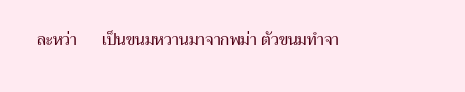ละหว่า      เป็นขนมหวานมาจากพม่า ตัวขนมทำจา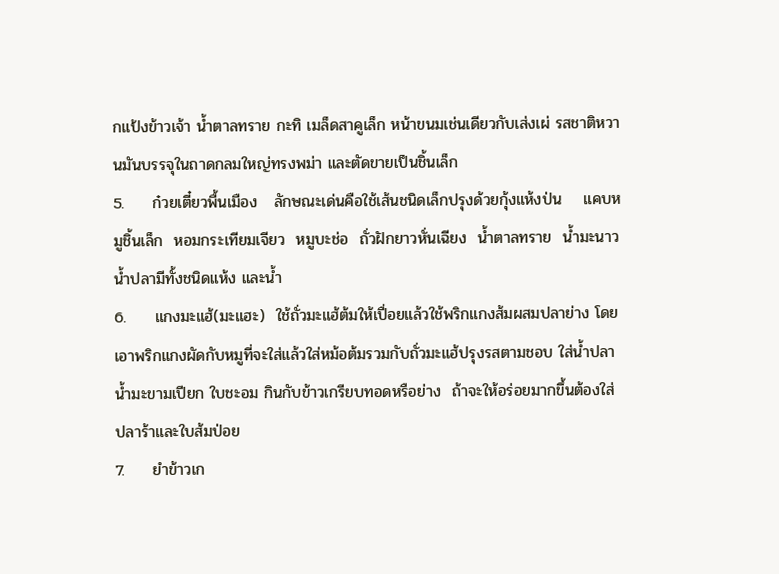กแป้งข้าวเจ้า น้ำตาลทราย กะทิ เมล็ดสาคูเล็ก หน้าขนมเช่นเดียวกับเส่งเผ่ รสชาติหวานมันบรรจุในถาดกลมใหญ่ทรงพม่า และตัดขายเป็นชิ้นเล็ก
5.     ก๋วยเตี๋ยวพื้นเมือง   ลักษณะเด่นคือใช้เส้นชนิดเล็กปรุงด้วยกุ้งแห้งป่น    แคบหมูชิ้นเล็ก  หอมกระเทียมเจียว  หมูบะช่อ  ถั่วฝักยาวหั่นเฉียง  น้ำตาลทราย  น้ำมะนาว น้ำปลามีทั้งชนิดแห้ง และน้ำ
6.     แกงมะแฮ้(มะแฮะ)  ใช้ถั่วมะแฮ้ต้มให้เปื่อยแล้วใช้พริกแกงส้มผสมปลาย่าง โดยเอาพริกแกงผัดกับหมูที่จะใส่แล้วใส่หม้อต้มรวมกับถั่วมะแฮ้ปรุงรสตามชอบ ใส่น้ำปลา น้ำมะขามเปียก ใบชะอม กินกับข้าวเกรียบทอดหรือย่าง  ถ้าจะให้อร่อยมากขึ้นต้องใส่ปลาร้าและใบส้มป่อย
7.     ยำข้าวเก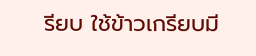รียบ ใช้ข้าวเกรียบมี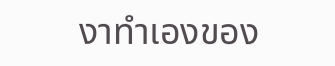งาทำเองของ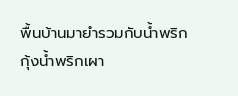พื้นบ้านมายำรวมกับน้ำพริกกุ้งน้ำพริกเผา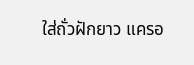ใส่ถั่วฝักยาว แครอ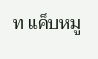ท แค็บหมู